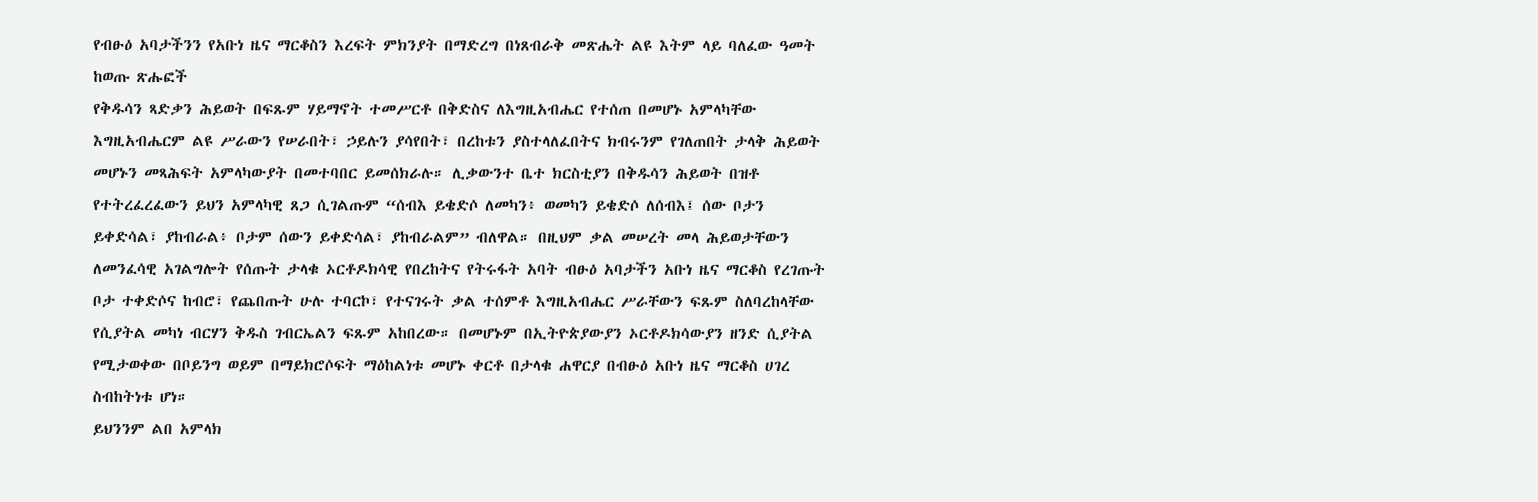የብፁዕ አባታችንን የአቡነ ዜና ማርቆስን እረፍት ምክንያት በማድረግ በነጸብራቅ መጽሔት ልዩ እትም ላይ ባለፈው ዓመት ከወጡ ጽሑፎች
የቅዱሳን ጻድቃን ሕይወት በፍጹም ሃይማኖት ተመሥርቶ በቅድስና ለእግዚአብሔር የተሰጠ በመሆኑ አምላካቸው እግዚአብሔርም ልዩ ሥራውን የሠራበት፣ ኃይሉን ያሳየበት፣ በረከቱን ያስተላለፈበትና ክብሩንም የገለጠበት ታላቅ ሕይወት መሆኑን መጻሕፍት አምላካውያት በመተባበር ይመሰክራሉ። ሊቃውንተ ቤተ ክርስቲያን በቅዱሳን ሕይወት በዝቶ የተትረፈረፈውን ይህን አምላካዊ ጸጋ ሲገልጡም “ሰብእ ይቄድሶ ለመካን፥ ወመካን ይቄድሶ ለሰብእ፤ ሰው ቦታን ይቀድሳል፣ ያከብራል፥ ቦታም ሰውን ይቀድሳል፣ ያከብራልም” ብለዋል። በዚህም ቃል መሠረት መላ ሕይወታቸውን ለመንፈሳዊ አገልግሎት የሰጡት ታላቁ ኦርቶዶክሳዊ የበረከትና የትሩፋት አባት ብፁዕ አባታችን አቡነ ዜና ማርቆስ የረገጡት ቦታ ተቀድሶና ከብሮ፣ የጨበጡት ሁሉ ተባርኮ፣ የተናገሩት ቃል ተሰምቶ እግዚአብሔር ሥራቸውን ፍጹም ስለባረከላቸው የሲያትል መካነ ብርሃን ቅዱስ ገብርኤልን ፍጹም አከበረው። በመሆኑም በኢትዮጵያውያን ኦርቶዶክሳውያን ዘንድ ሲያትል የሚታወቀው በቦይንግ ወይም በማይክሮሶፍት ማዕከልነቱ መሆኑ ቀርቶ በታላቁ ሐዋርያ በብፁዕ አቡነ ዜና ማርቆስ ሀገረ ስብከትነቱ ሆነ።
ይህንንም ልበ አምላክ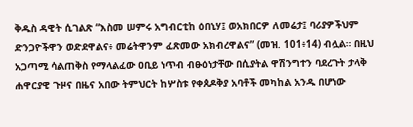ቅዱስ ዳዊት ሲገልጽ “እስመ ሠምሩ አግብርቲከ ዕበኒሃ፤ ወአክበርዎ ለመሬታ፤ ባሪያዎችህም ድንጋዮችዋን ወድደዋልና፥ መሬትዋንም ፈጽመው አክብረዋልና” (መዝ. 101፥14) ብሏል። በዚህ አጋጣሚ ሳልጠቅስ የማላልፈው ዐቢይ ነጥብ ብፁዕነታቸው በሲያትል ዋሽንግተን ባደረጉት ታላቅ ሐዋርያዊ ጉዞና በዜና አበው ትምህርት ከሦስቱ የቀጰዶቅያ አባቶች መካከል አንዱ በሆነው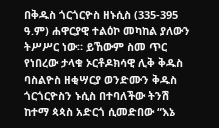በቅዱስ ጎርጎርዮስ ዘኑሲስ (335-395 ዓ.ም) ሐዋርያዊ ተልዕኮ መካከል ያለውን ትሥሥር ነው። ይኸውም ስመ ጥር የነበረው ታላቁ ኦርቶዶክሳዊ ሊቅ ቅዱስ ባስልዮስ ዘቂሣርያ ወንድሙን ቅዱስ ጎርጎርዮስን ኑሲስ በተባለችው ትንሽ ከተማ ጳጳስ አድርጎ ሲመድበው “እኔ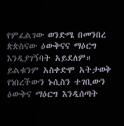የምፈልገው ወንድሜ በመንበረ ጵጵስናው ዕውቅናና ማዕርግ እንዲያገኝባት አይደለም። ይልቁንም አስቀድሞ አትታወቅ የነበረችውን ኑሲስን ተገቢውን ዕውቅና ማዕርግ እንዲሰጣት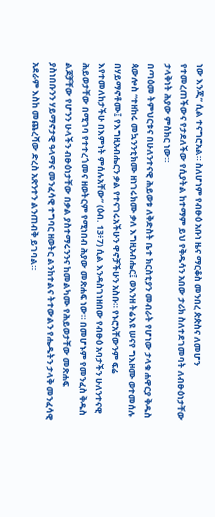ነው እንጂ” ሲል ተናግሮአል። ስለሆነም የብፁዕ አቡነ ዜና ማርቆስ መንበረ ጵጵስና ለመሆን የተመረጠችውና የታደለችው የሲያትል ከተማም ይህ የቅዱሳን አበው ታሪክ ስለተደገመባት ለብፁዕነታቸው ታላቅነት ሕያው ምስክር ነው።
በጣዕመ ትምህርቱና በሁለንተናዊ ሕይወቱ ለቅድስት ቤተ ክርስቲያን መብራት የሆነው ታላቁ ሐዋርያ ቅዱስ ጳውሎስ “ተዘከሩ መኳንንቲክሙ ዘነገሩክሙ ቃለ እግዚአብሔር፤ ወእንዘ ትሬእዩ ሠናየ ግእዞሙ ወተመሰሉ በሃይማኖቶሙ፤ የእግዚአብሔርን ቃል የተናገሩአችሁን ዋኖቻችሁን አስቡ። የኑሮአቸውንም ፍሬ እየተመለከታችሁ በእምነት ምሰሉአቸው” (ዕብ. 13፥7) ሲል እንዳስገነዘበው የብፁዕ አባታችን ሁለንተናዊ ሕይወታቸው በሚገባ የተተረጎመና ዘወትርም የሚነበብ ሕያው መጽሐፍ ነው። በመሆኑም የመንፈስ ቅዱስ ልጆቻቸው የሆንን ሁላችን ብፁዕነታቸው በቃል ያስተማሩንንና ከመልካሙ የሕይወታቸው መጽሐፍ ያስነበቡንን ሃይማኖታዊ ዓላማና መንፈሳዊ ተግባር ዘወትር ልንከተልና ትተውልን የሔዱትን ታላቅ መንፈሳዊ አደራም እስከ መጨረሻው ድረስ አጽንተን ልንጠብቅ ይገባል።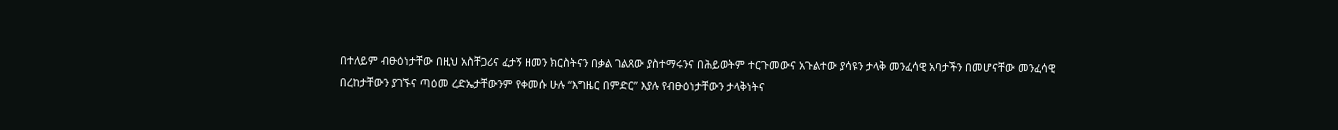በተለይም ብፁዕነታቸው በዚህ አስቸጋሪና ፈታኝ ዘመን ክርስትናን በቃል ገልጸው ያስተማሩንና በሕይወትም ተርጉመውና አጉልተው ያሳዩን ታላቅ መንፈሳዊ አባታችን በመሆናቸው መንፈሳዊ በረከታቸውን ያገኙና ጣዕመ ረድኤታቸውንም የቀመሱ ሁሉ “እግዜር በምድር” እያሉ የብፁዕነታቸውን ታላቅነትና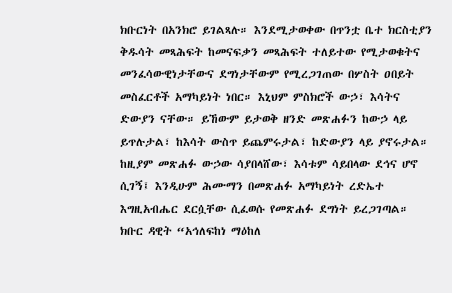ክቡርነት በአንክሮ ይገልጻሉ። እንደሚታወቀው በጥንቷ ቤተ ክርስቲያን ቅዱሳት መጻሕፍት ከመናፍቃን መጻሕፍት ተለይተው የሚታወቁትና መንፈሳውዊነታቸውና ደግነታቸውም የሚረጋገጠው በሦስት ዐበይት መስፈርቶች አማካይነት ነበር። እኒህም ምስክሮች ውኃ፣ እሳትና ድውያን ናቸው። ይኸውም ይታወቅ ዘንድ መጽሐፉን ከውኃ ላይ ይጥሉታል፣ ከእሳት ውስጥ ይጨምሩታል፣ ከድውያን ላይ ያኖሩታል። ከዚያም መጽሐፉ ውኃው ሳያበላሸው፣ እሳቱም ሳይበላው ደኅና ሆኖ ሲገኝ፤ እንዲሁም ሕሙማን በመጽሐፉ አማካይነት ረድኤተ እግዚአብሔር ደርሷቸው ሲፈወሱ የመጽሐፉ ደግነት ይረጋገጣል። ክቡር ዳዊት “አኅለፍከነ ማዕከለ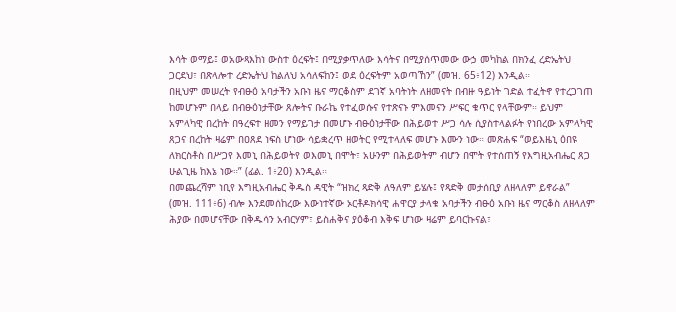እሳት ወማይ፤ ወአውጻእከነ ውስተ ዕረፍት፤ በሚያቃጥለው እሳትና በሚያሰጥመው ውኃ መካከል በክንፈ ረድኤትህ ጋርደህ፣ በጽላሎተ ረድኤትህ ከልለህ አሳለፍከን፤ ወደ ዕረፍትም አወጣኸን” (መዝ. 65፥12) እንዲል።
በዚህም መሠረት የብፁዕ አባታችን አቡነ ዜና ማርቆስም ደገኛ አባትነት ለዘመናት በብዙ ዓይነት ገድል ተፈትኖ የተረጋገጠ ከመሆኑም በላይ በብፁዕነታቸው ጸሎትና ቡራኬ የተፈወሱና የተጽናኑ ምእመናን ሥፍር ቁጥር የላቸውም። ይህም አምላካዊ በረከት በዓረፍተ ዘመን የማይገታ በመሆኑ ብፁዕነታቸው በሕይወተ ሥጋ ሳሉ ሲያስተላልፉት የነበረው አምላካዊ ጸጋና በረከት ዛሬም በዐጸደ ነፍስ ሆነው ሳይቋረጥ ዘወትር የሚተላለፍ መሆኑ እሙን ነው። መጽሐፍ “ወይእዜኒ ዕበዩ ለክርስቶስ በሥጋየ እመኒ በሕይወትየ ወእመኒ በሞት፣ አሁንም በሕይወትም ብሆን በሞት የተሰጠኝ የእግዚአብሔር ጸጋ ሁልጊዜ ከእኔ ነው።” (ፊል. 1፥20) እንዲል።
በመጨረሻም ነቢየ እግዚአብሔር ቅዱስ ዳዊት “ዝክረ ጻድቅ ለዓለም ይሄሉ፤ የጻድቅ መታሰቢያ ለዘላለም ይኖራል” (መዝ. 111፥6) ብሎ እንደመሰከረው እውነተኛው ኦርቶዶክሳዊ ሐዋርያ ታላቁ አባታችን ብፁዕ አቡነ ዜና ማርቆስ ለዘላለም ሕያው በመሆናቸው በቅዱሳን አብርሃም፣ ይስሐቅና ያዕቆብ እቅፍ ሆነው ዛሬም ይባርኩናል፣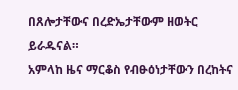በጸሎታቸውና በረድኤታቸውም ዘወትር ይራዱናል።
አምላከ ዜና ማርቆስ የብፁዕነታቸውን በረከትና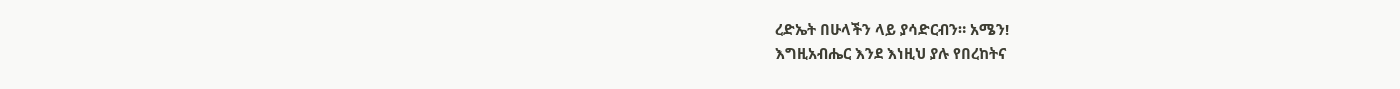ረድኤት በሁላችን ላይ ያሳድርብን። አሜን!
እግዚአብሔር እንደ እነዚህ ያሉ የበረከትና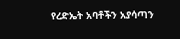የረድኤት አባቶችን አያሳጣን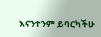እናንተንም ይባርካችሁ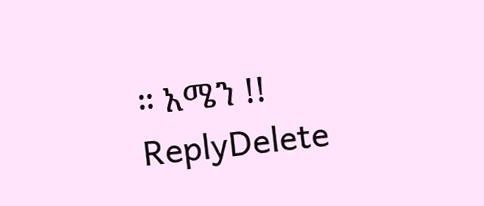። አሜን !!
ReplyDelete